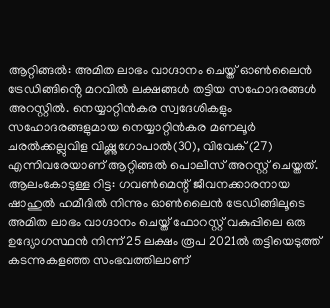ആറ്റിങ്ങൽ: അമിത ലാഭം വാഗ്ദാനം ചെയ്ത് ഓൺലൈൻ ട്രേഡിങ്ങിൻ്റെ മറവിൽ ലക്ഷങ്ങൾ തട്ടിയ സഹോദരങ്ങൾ അറസ്റ്റിൽ. നെയ്യാറ്റിൻകര സ്വദേശികളും സഹോദരങ്ങളുമായ നെയ്യാറ്റിൻകര മണലൂർ ചരൽക്കല്ലുവിള വിഷ്ണുഗോപാൽ(30), വിവേക് (27) എന്നിവരേയാണ് ആറ്റിങ്ങൽ പൊലീസ് അറസ്റ്റ് ചെയ്തത്.
ആലംകോടുള്ള റിട്ട: ഗവൺമെന്റ് ജീവനക്കാരനായ ഷാഹുൽ ഹമീദിൽ നിന്നും ഓൺലൈൻ ട്രേഡിങ്ങിലൂടെ അമിത ലാഭം വാഗ്ദാനം ചെയ്ത് ഫോറസ്റ്റ് വകുപ്പിലെ ഒരു ഉദ്യോഗസ്ഥൻ നിന്ന് 25 ലക്ഷം രൂപ 2021ൽ തട്ടിയെടുത്ത് കടന്നുകളഞ്ഞ സംഭവത്തിലാണ്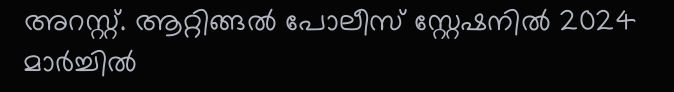അറസ്റ്റ്. ആറ്റിങ്ങൽ പോലീസ് സ്റ്റേഷനിൽ 2024 മാർച്ചിൽ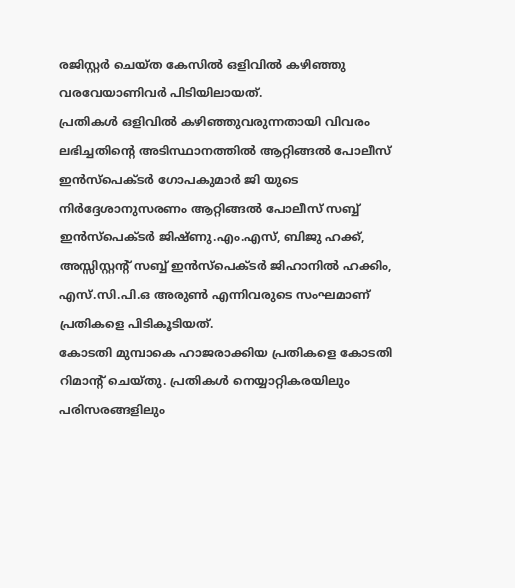രജിസ്റ്റർ ചെയ്ത കേസിൽ ഒളിവിൽ കഴിഞ്ഞു വരവേയാണിവർ പിടിയിലായത്.
പ്രതികൾ ഒളിവിൽ കഴിഞ്ഞുവരുന്നതായി വിവരം ലഭിച്ചതിന്റെ അടിസ്ഥാനത്തിൽ ആറ്റിങ്ങൽ പോലീസ് ഇൻസ്പെക്ടർ ഗോപകുമാർ ജി യുടെ നിർദ്ദേശാനുസരണം ആറ്റിങ്ങൽ പോലീസ് സബ്ബ് ഇൻസ്പെക്ടർ ജിഷ്ണു.എം.എസ്, ബിജു ഹക്ക്, അസ്സിസ്റ്റൻ്റ് സബ്ബ് ഇൻസ്പെക്ടർ ജിഹാനിൽ ഹക്കിം, എസ്.സി.പി.ഒ അരുൺ എന്നിവരുടെ സംഘമാണ് പ്രതികളെ പിടികൂടിയത്.
കോടതി മുമ്പാകെ ഹാജരാക്കിയ പ്രതികളെ കോടതി റിമാൻ്റ് ചെയ്തു. പ്രതികൾ നെയ്യാറ്റികരയിലും പരിസരങ്ങളിലും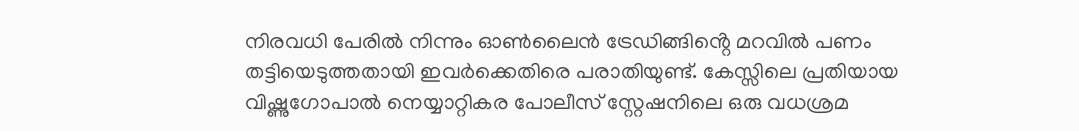നിരവധി പേരിൽ നിന്നും ഓൺലൈൻ ട്രേഡിങ്ങിൻ്റെ മറവിൽ പണം തട്ടിയെടുത്തതായി ഇവർക്കെതിരെ പരാതിയുണ്ട്. കേസ്സിലെ പ്രതിയായ വിഷ്ണുഗോപാൽ നെയ്യാറ്റികര പോലീസ് സ്റ്റേഷനിലെ ഒരു വധശ്രമ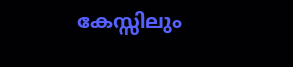കേസ്സിലും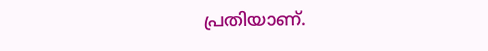പ്രതിയാണ്.